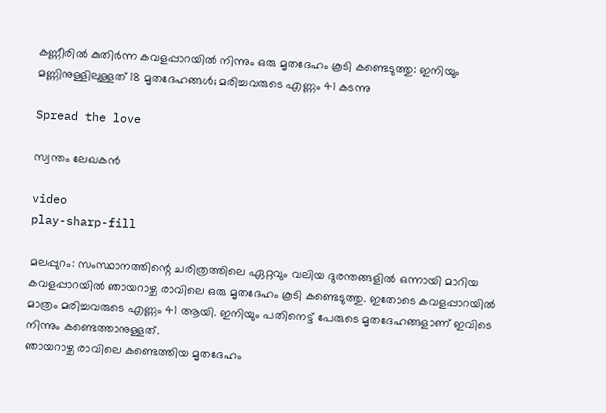കണ്ണീരിൽ കുതിർന്ന കവളപ്പാറയിൽ നിന്നും ഒരു മൃതദേഹം കൂടി കണ്ടെടുത്തു: ഇനിയും മണ്ണിനുള്ളിലുള്ളത് 18 മൃതദേഹങ്ങൾ; മരിച്ചവരുടെ എണ്ണം 41 കടന്നു

Spread the love

സ്വന്തം ലേഖകൻ

video
play-sharp-fill

മലപ്പുറം: സംസ്ഥാനത്തിന്റെ ചരിത്രത്തിലെ ഏറ്റവും വലിയ ദുരന്തങ്ങളിൽ ഒന്നായി മാറിയ കവളപ്പാറയിൽ ഞായറാഴ്ച രാവിലെ ഒരു മൃതദേഹം കൂടി കണ്ടെടുത്തു. ഇതോടെ കവളപ്പാറയിൽ മാത്രം മരിച്ചവരുടെ എണ്ണം 41 ആയി. ഇനിയും പതിനെട്ട് പേരുടെ മൃതദേഹങ്ങളാണ് ഇവിടെ നിന്നും കണ്ടെത്താനുള്ളത്.
ഞായറാഴ്ച രാവിലെ കണ്ടെത്തിയ മൃതദേഹം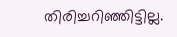തിരിച്ചറിഞ്ഞിട്ടില്ല.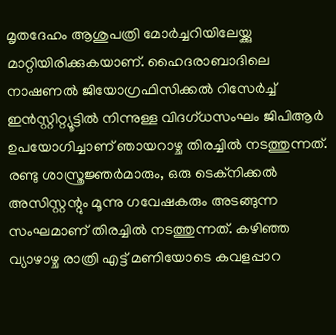മൃതദേഹം ആശുപത്രി മോർച്ചറിയിലേയ്ക്കു മാറ്റിയിരിക്കുകയാണ്. ഹൈദരാബാദിലെ നാഷണൽ ജിയോഗ്രഫിസിക്കൽ റിസേർച്ച് ഇൻസ്റ്റിറ്റ്യൂട്ടിൽ നിന്നുള്ള വിദഗ്ധസംഘം ജിപിആർ ഉപയോഗിച്ചാണ് ഞായറാഴ്ച തിരച്ചിൽ നടത്തുന്നത്. രണ്ടു ശാസ്ത്രജ്ഞർമാരും, ഒരു ടെക്‌നിക്കൽ അസിസ്റ്റന്റും മൂന്നു ഗവേഷകരും അടങ്ങുന്ന സംഘമാണ് തിരച്ചിൽ നടത്തുന്നത്. കഴിഞ്ഞ വ്യാഴാഴ്ച രാത്രി എട്ട് മണിയോടെ കവളപ്പാറ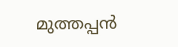മുത്തപ്പൻ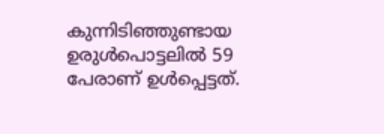കുന്നിടിഞ്ഞുണ്ടായ ഉരുൾപൊട്ടലിൽ 59 പേരാണ് ഉൾപ്പെട്ടത്.